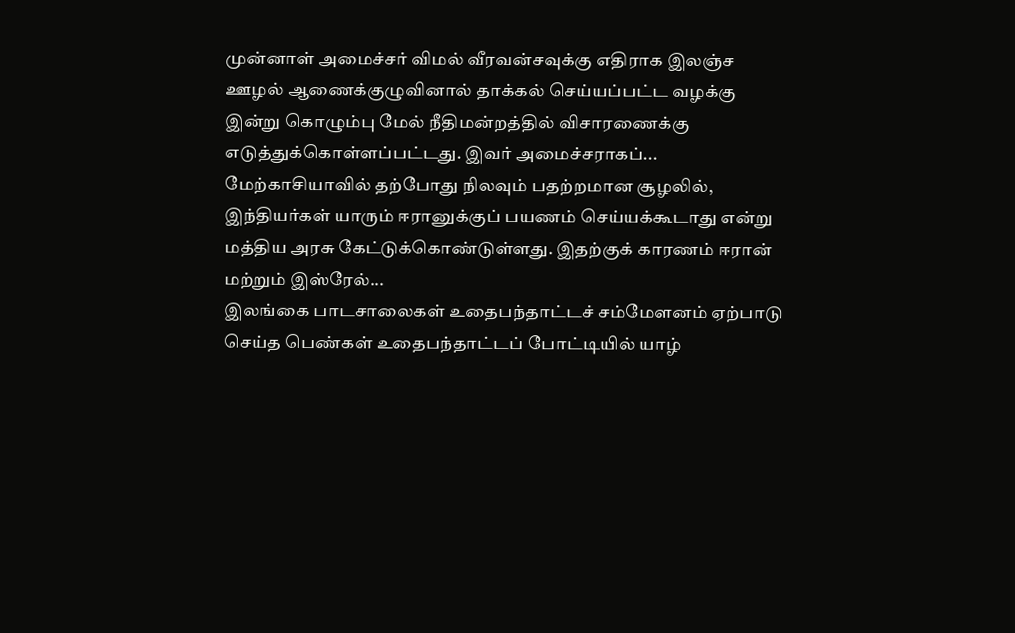முன்னாள் அமைச்சர் விமல் வீரவன்சவுக்கு எதிராக இலஞ்ச ஊழல் ஆணைக்குழுவினால் தாக்கல் செய்யப்பட்ட வழக்கு இன்று கொழும்பு மேல் நீதிமன்றத்தில் விசாரணைக்கு எடுத்துக்கொள்ளப்பட்டது. இவர் அமைச்சராகப்...
மேற்காசியாவில் தற்போது நிலவும் பதற்றமான சூழலில், இந்தியர்கள் யாரும் ஈரானுக்குப் பயணம் செய்யக்கூடாது என்று மத்திய அரசு கேட்டுக்கொண்டுள்ளது. இதற்குக் காரணம் ஈரான் மற்றும் இஸ்ரேல்...
இலங்கை பாடசாலைகள் உதைபந்தாட்டச் சம்மேளனம் ஏற்பாடு செய்த பெண்கள் உதைபந்தாட்டப் போட்டியில் யாழ்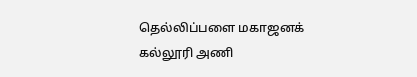தெல்லிப்பளை மகாஜனக் கல்லூரி அணி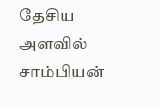தேசிய அளவில் சாம்பியன்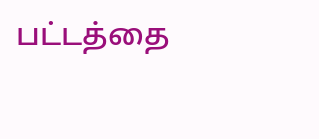பட்டத்தை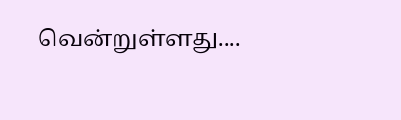வென்றுள்ளது....